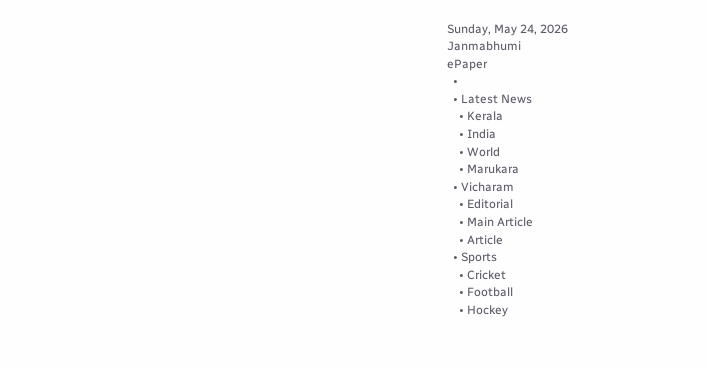Sunday, May 24, 2026
Janmabhumi
ePaper
  •
  • Latest News
    • Kerala
    • India
    • World
    • Marukara
  • Vicharam
    • Editorial
    • Main Article
    • Article
  • Sports
    • Cricket
    • Football
    • Hockey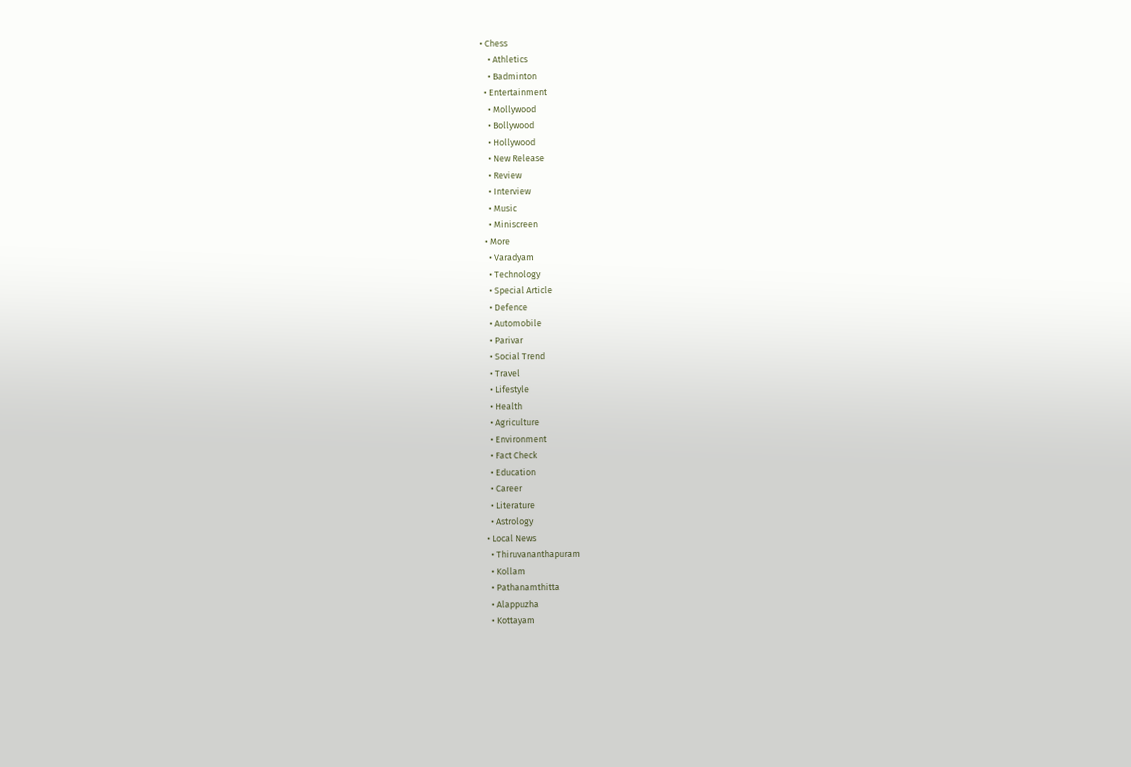• Chess
    • Athletics
    • Badminton
  • Entertainment
    • Mollywood
    • Bollywood
    • Hollywood
    • New Release
    • Review
    • Interview
    • Music
    • Miniscreen
  • More
    • Varadyam
    • Technology
    • Special Article
    • Defence
    • Automobile
    • Parivar
    • Social Trend
    • Travel
    • Lifestyle
    • Health
    • Agriculture
    • Environment
    • Fact Check
    • Education
    • Career
    • Literature
    • Astrology
  • Local News
    • Thiruvananthapuram
    • Kollam
    • Pathanamthitta
    • Alappuzha
    • Kottayam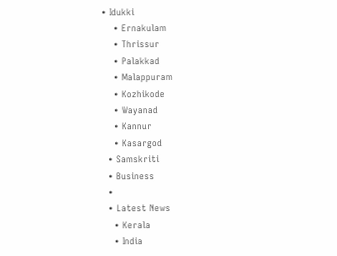• Idukki
    • Ernakulam
    • Thrissur
    • Palakkad
    • Malappuram
    • Kozhikode
    • Wayanad
    • Kannur
    • Kasargod
  • Samskriti
  • Business
  •
  • Latest News
    • Kerala
    • India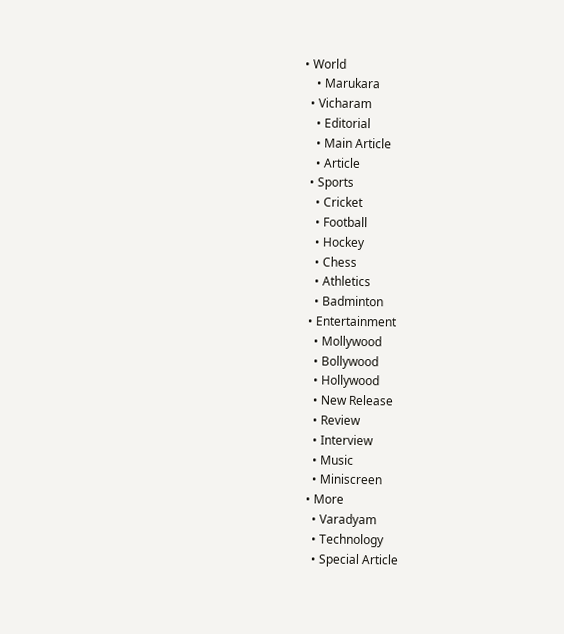• World
    • Marukara
  • Vicharam
    • Editorial
    • Main Article
    • Article
  • Sports
    • Cricket
    • Football
    • Hockey
    • Chess
    • Athletics
    • Badminton
  • Entertainment
    • Mollywood
    • Bollywood
    • Hollywood
    • New Release
    • Review
    • Interview
    • Music
    • Miniscreen
  • More
    • Varadyam
    • Technology
    • Special Article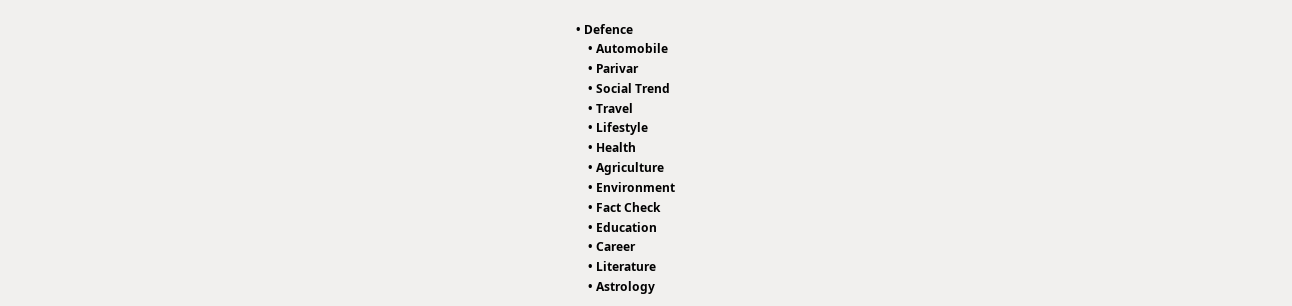• Defence
    • Automobile
    • Parivar
    • Social Trend
    • Travel
    • Lifestyle
    • Health
    • Agriculture
    • Environment
    • Fact Check
    • Education
    • Career
    • Literature
    • Astrology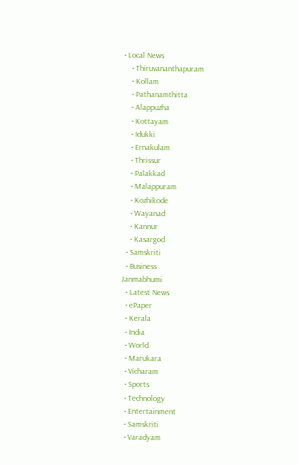• Local News
    • Thiruvananthapuram
    • Kollam
    • Pathanamthitta
    • Alappuzha
    • Kottayam
    • Idukki
    • Ernakulam
    • Thrissur
    • Palakkad
    • Malappuram
    • Kozhikode
    • Wayanad
    • Kannur
    • Kasargod
  • Samskriti
  • Business
Janmabhumi
  • Latest News
  • ePaper
  • Kerala
  • India
  • World
  • Marukara
  • Vicharam
  • Sports
  • Technology
  • Entertainment
  • Samskriti
  • Varadyam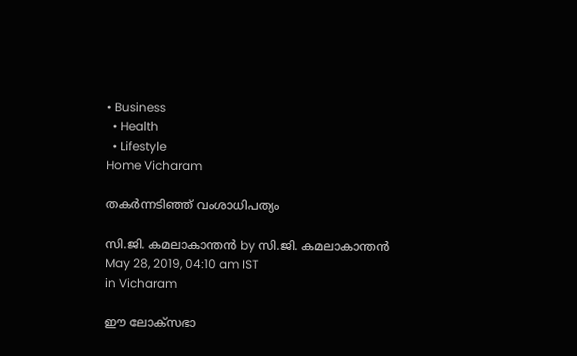• Business
  • Health
  • Lifestyle
Home Vicharam

തകര്‍ന്നടിഞ്ഞ് വംശാധിപത്യം

സി.ജി. കമലാകാന്തന്‍ by സി.ജി. കമലാകാന്തന്‍
May 28, 2019, 04:10 am IST
in Vicharam

ഈ ലോക്‌സഭാ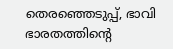തെരഞ്ഞെടുപ്പ്, ഭാവി ഭാരതത്തിന്റെ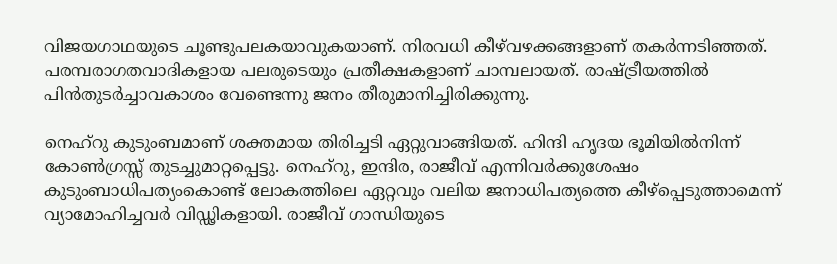വിജയഗാഥയുടെ ചൂണ്ടുപലകയാവുകയാണ്. നിരവധി കീഴ്‌വഴക്കങ്ങളാണ് തകര്‍ന്നടിഞ്ഞത്. പരമ്പരാഗതവാദികളായ പലരുടെയും പ്രതീക്ഷകളാണ് ചാമ്പലായത്. രാഷ്‌ട്രീയത്തില്‍ പിന്‍തുടര്‍ച്ചാവകാശം വേണ്ടെന്നു ജനം തീരുമാനിച്ചിരിക്കുന്നു.

നെഹ്‌റു കുടുംബമാണ് ശക്തമായ തിരിച്ചടി ഏറ്റുവാങ്ങിയത്. ഹിന്ദി ഹൃദയ ഭൂമിയില്‍നിന്ന് കോണ്‍ഗ്രസ്സ് തുടച്ചുമാറ്റപ്പെട്ടു. നെഹ്‌റു, ഇന്ദിര, രാജീവ് എന്നിവര്‍ക്കുശേഷം കുടുംബാധിപത്യംകൊണ്ട് ലോകത്തിലെ ഏറ്റവും വലിയ ജനാധിപത്യത്തെ കീഴ്‌പ്പെടുത്താമെന്ന് വ്യാമോഹിച്ചവര്‍ വിഡ്ഢികളായി. രാജീവ് ഗാന്ധിയുടെ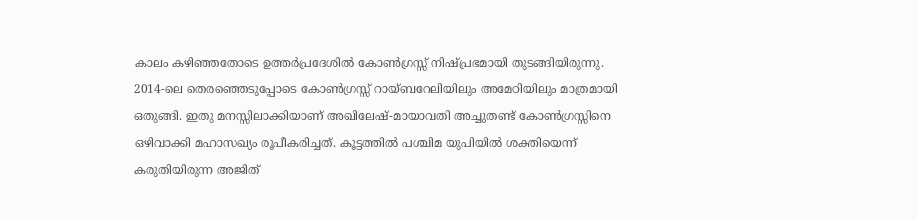കാലം കഴിഞ്ഞതോടെ ഉത്തര്‍പ്രദേശില്‍ കോണ്‍ഗ്രസ്സ് നിഷ്പ്രഭമായി തുടങ്ങിയിരുന്നു. 2014-ലെ തെരഞ്ഞെടുപ്പോടെ കോണ്‍ഗ്രസ്സ് റായ്ബറേലിയിലും അമേഠിയിലും മാത്രമായി ഒതുങ്ങി. ഇതു മനസ്സിലാക്കിയാണ് അഖിലേഷ്-മായാവതി അച്ചുതണ്ട് കോണ്‍ഗ്രസ്സിനെ ഒഴിവാക്കി മഹാസഖ്യം രൂപീകരിച്ചത്. കൂട്ടത്തില്‍ പശ്ചിമ യുപിയില്‍ ശക്തിയെന്ന് കരുതിയിരുന്ന അജിത്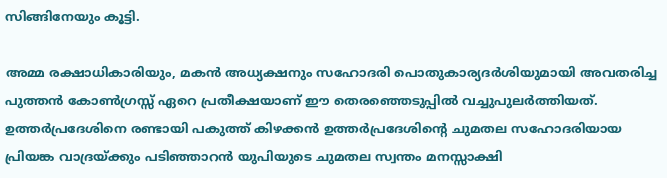സിങ്ങിനേയും കൂട്ടി.

അമ്മ രക്ഷാധികാരിയും, മകന്‍ അധ്യക്ഷനും സഹോദരി പൊതുകാര്യദര്‍ശിയുമായി അവതരിച്ച പുത്തന്‍ കോണ്‍ഗ്രസ്സ് ഏറെ പ്രതീക്ഷയാണ് ഈ തെരഞ്ഞെടുപ്പില്‍ വച്ചുപുലര്‍ത്തിയത്. ഉത്തര്‍പ്രദേശിനെ രണ്ടായി പകുത്ത് കിഴക്കന്‍ ഉത്തര്‍പ്രദേശിന്റെ ചുമതല സഹോദരിയായ പ്രിയങ്ക വാദ്രയ്‌ക്കും പടിഞ്ഞാറന്‍ യുപിയുടെ ചുമതല സ്വന്തം മനസ്സാക്ഷി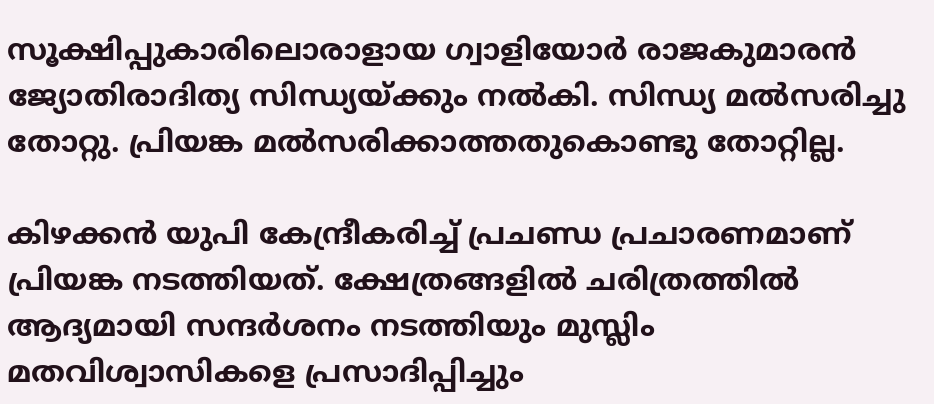സൂക്ഷിപ്പുകാരിലൊരാളായ ഗ്വാളിയോര്‍ രാജകുമാരന്‍ ജ്യോതിരാദിത്യ സിന്ധ്യയ്‌ക്കും നല്‍കി. സിന്ധ്യ മല്‍സരിച്ചു തോറ്റു. പ്രിയങ്ക മല്‍സരിക്കാത്തതുകൊണ്ടു തോറ്റില്ല.

കിഴക്കന്‍ യുപി കേന്ദ്രീകരിച്ച് പ്രചണ്ഡ പ്രചാരണമാണ് പ്രിയങ്ക നടത്തിയത്. ക്ഷേത്രങ്ങളില്‍ ചരിത്രത്തില്‍ ആദ്യമായി സന്ദര്‍ശനം നടത്തിയും മുസ്ലിം മതവിശ്വാസികളെ പ്രസാദിപ്പിച്ചും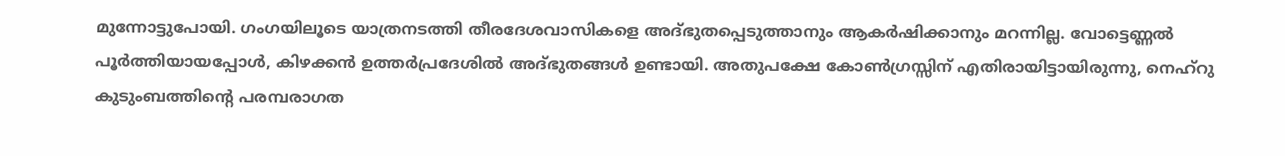മുന്നോട്ടുപോയി. ഗംഗയിലൂടെ യാത്രനടത്തി തീരദേശവാസികളെ അദ്ഭുതപ്പെടുത്താനും ആകര്‍ഷിക്കാനും മറന്നില്ല. വോട്ടെണ്ണല്‍ പൂര്‍ത്തിയായപ്പോള്‍, കിഴക്കന്‍ ഉത്തര്‍പ്രദേശില്‍ അദ്ഭുതങ്ങള്‍ ഉണ്ടായി. അതുപക്ഷേ കോണ്‍ഗ്രസ്സിന് എതിരായിട്ടായിരുന്നു, നെഹ്‌റു കുടുംബത്തിന്റെ പരമ്പരാഗത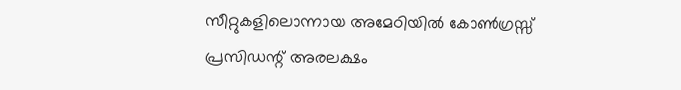സീറ്റുകളിലൊന്നായ അമേഠിയില്‍ കോണ്‍ഗ്രസ്സ് പ്രസിഡന്റ് അരലക്ഷം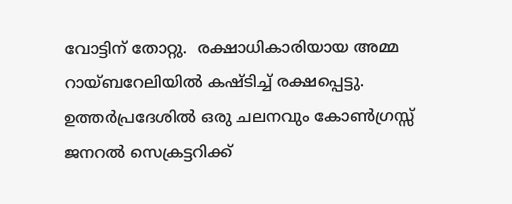വോട്ടിന് തോറ്റു.  രക്ഷാധികാരിയായ അമ്മ റായ്ബറേലിയില്‍ കഷ്ടിച്ച് രക്ഷപ്പെട്ടു. ഉത്തര്‍പ്രദേശില്‍ ഒരു ചലനവും കോണ്‍ഗ്രസ്സ് ജനറല്‍ സെക്രട്ടറിക്ക്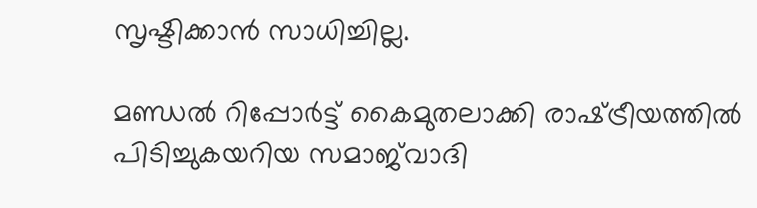സൃഷ്ടിക്കാന്‍ സാധിച്ചില്ല.

മണ്ഡല്‍ റിപ്പോര്‍ട്ട് കൈമുതലാക്കി രാഷ്‌ട്രീയത്തില്‍ പിടിച്ചുകയറിയ സമാജ്‌വാദി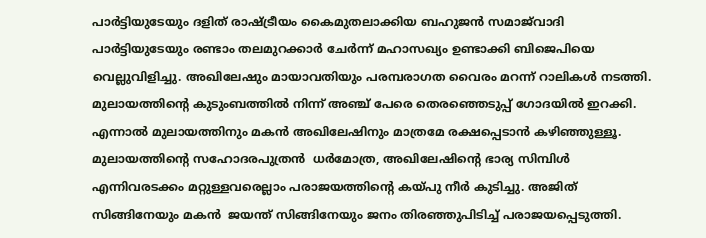പാര്‍ട്ടിയുടേയും ദളിത് രാഷ്‌ട്രീയം കൈമുതലാക്കിയ ബഹുജന്‍ സമാജ്‌വാദി പാര്‍ട്ടിയുടേയും രണ്ടാം തലമുറക്കാര്‍ ചേര്‍ന്ന് മഹാസഖ്യം ഉണ്ടാക്കി ബിജെപിയെ വെല്ലുവിളിച്ചു. അഖിലേഷും മായാവതിയും പരമ്പരാഗത വൈരം മറന്ന് റാലികള്‍ നടത്തി. മുലായത്തിന്റെ കുടുംബത്തില്‍ നിന്ന് അഞ്ച് പേരെ തെരഞ്ഞെടുപ്പ് ഗോദയില്‍ ഇറക്കി. എന്നാല്‍ മുലായത്തിനും മകന്‍ അഖിലേഷിനും മാത്രമേ രക്ഷപ്പെടാന്‍ കഴിഞ്ഞുള്ളൂ. മുലായത്തിന്റെ സഹോദരപുത്രന്‍  ധര്‍മോത്ര, അഖിലേഷിന്റെ ഭാര്യ സിമ്പിള്‍ എന്നിവരടക്കം മറ്റുള്ളവരെല്ലാം പരാജയത്തിന്റെ കയ്‌പു നീര്‍ കുടിച്ചു. അജിത് സിങ്ങിനേയും മകന്‍  ജയന്ത് സിങ്ങിനേയും ജനം തിരഞ്ഞുപിടിച്ച് പരാജയപ്പെടുത്തി.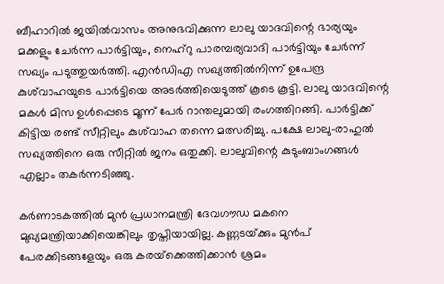ബീഹാറില്‍ ജയില്‍വാസം അനുഭവിക്കുന്ന ലാലു യാദവിന്റെ ഭാര്യയും മക്കളും ചേര്‍ന്ന പാര്‍ട്ടിയും, നെഹ്‌റു പാരമ്പര്യവാദി പാര്‍ട്ടിയും ചേര്‍ന്ന് സഖ്യം പടുത്തുയര്‍ത്തി. എന്‍ഡിഎ സഖ്യത്തില്‍നിന്ന് ഉപേന്ദ്ര കുശ്‌വാഹയുടെ പാര്‍ട്ടിയെ അടര്‍ത്തിയെടുത്ത് കൂടെ കൂട്ടി. ലാലു യാദവിന്റെ മകള്‍ മിസ ഉള്‍പ്പെടെ മൂന്ന് പേര്‍ റാന്തലുമായി രംഗത്തിറങ്ങി. പാര്‍ട്ടിക്ക് കിട്ടിയ രണ്ട് സീറ്റിലും കുശ്‌വാഹ തന്നെ മത്സരിച്ചു. പക്ഷേ ലാലു-രാഹുല്‍ സഖ്യത്തിനെ ഒരു സീറ്റില്‍ ജനം ഒതുക്കി. ലാലുവിന്റെ കുടുംബാംഗങ്ങള്‍ എല്ലാം തകര്‍ന്നടിഞ്ഞു.

കര്‍ണാടകത്തില്‍ മുന്‍ പ്രധാനമന്ത്രി ദേവഗൗഡ മകനെ മുഖ്യമന്ത്രിയാക്കിയെങ്കിലും തൃപ്തിയായില്ല. കണ്ണടയ്‌ക്കും മുന്‍പ് പേരക്കിടങ്ങളേയും ഒരു കരയ്‌ക്കെത്തിക്കാന്‍ ശ്രമം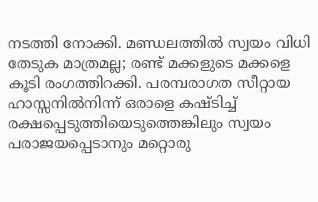നടത്തി നോക്കി. മണ്ഡലത്തില്‍ സ്വയം വിധി തേടുക മാത്രമല്ല; രണ്ട് മക്കളുടെ മക്കളെ കൂടി രംഗത്തിറക്കി. പരമ്പരാഗത സീറ്റായ ഹാസ്സനില്‍നിന്ന് ഒരാളെ കഷ്ടിച്ച് രക്ഷപ്പെടുത്തിയെടുത്തെങ്കിലും സ്വയം പരാജയപ്പെടാനും മറ്റൊരു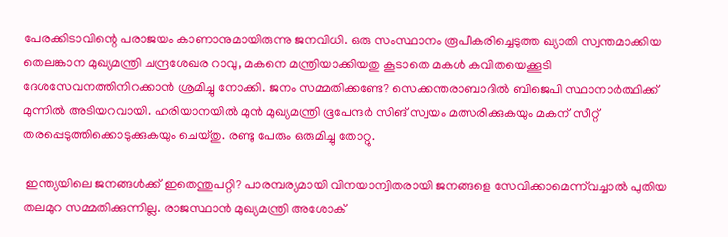പേരക്കിടാവിന്റെ പരാജയം കാണാനുമായിരുന്നു ജനവിധി. ഒരു സംസ്ഥാനം രൂപീകരിച്ചെടുത്ത ഖ്യാതി സ്വന്തമാക്കിയ തെലങ്കാന മുഖ്യമന്ത്രി ചന്ദ്രശേഖര റാവു, മകനെ മന്ത്രിയാക്കിയതു കൂടാതെ മകള്‍ കവിതയെക്കൂടി ദേശസേവനത്തിനിറക്കാന്‍ ശ്രമിച്ചു നോക്കി. ജനം സമ്മതിക്കണ്ടേ? സെക്കന്തരാബാദില്‍ ബിജെപി സ്ഥാനാര്‍ത്ഥിക്ക് മുന്നില്‍ അടിയറവായി. ഹരിയാനയില്‍ മുന്‍ മുഖ്യമന്ത്രി ഭൂപേന്ദര്‍ സിങ് സ്വയം മത്സരിക്കുകയും മകന് സീറ്റ് തരപ്പെടുത്തിക്കൊടുക്കുകയും ചെയ്തു. രണ്ടു പേരും ഒരുമിച്ചു തോറ്റു.

 ഇന്ത്യയിലെ ജനങ്ങള്‍ക്ക് ഇതെന്തുപറ്റി? പാരമ്പര്യമായി വിനയാന്വിതരായി ജനങ്ങളെ സേവിക്കാമെന്ന്‌വച്ചാല്‍ പുതിയ തലമുറ സമ്മതിക്കുന്നില്ല. രാജസ്ഥാന്‍ മുഖ്യമന്ത്രി അശോക്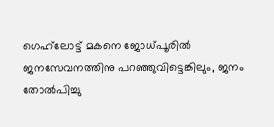ഗെഹ്‌ലോട്ട് മകനെ ജോധ്പൂരില്‍ ജനസേവനത്തിനു പറഞ്ഞുവിട്ടെങ്കിലും, ജനം തോല്‍പിച്ചു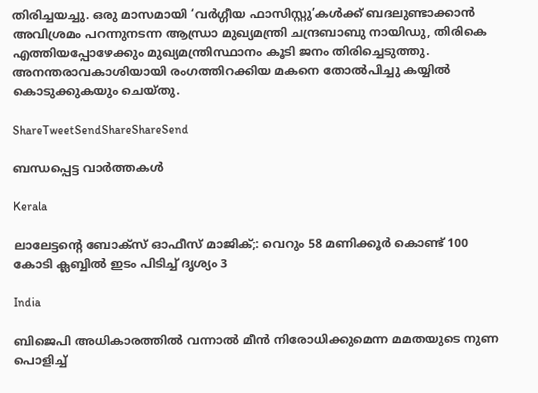തിരിച്ചയച്ചു. ഒരു മാസമായി ‘വര്‍ഗ്ഗീയ ഫാസിസ്റ്റു’കള്‍ക്ക് ബദലുണ്ടാക്കാന്‍ അവിശ്രമം പറന്നുനടന്ന ആന്ധ്രാ മുഖ്യമന്ത്രി ചന്ദ്രബാബു നായിഡു, തിരികെ എത്തിയപ്പോഴേക്കും മുഖ്യമന്ത്രിസ്ഥാനം കൂടി ജനം തിരിച്ചെടുത്തു. അനന്തരാവകാശിയായി രംഗത്തിറക്കിയ മകനെ തോല്‍പിച്ചു കയ്യില്‍ കൊടുക്കുകയും ചെയ്തു.

ShareTweetSendShareShareSend

ബന്ധപ്പെട്ട വാര്‍ത്തകള്‍

Kerala

ലാലേട്ടന്റെ ബോക്സ്‌ ഓഫീസ് മാജിക്‌;: വെറും 58 മണിക്കൂർ കൊണ്ട് 100 കോടി ക്ലബ്ബിൽ ഇടം പിടിച്ച് ദൃശ്യം 3

India

ബിജെപി അധികാരത്തില്‍ വന്നാല്‍ മീന്‍ നിരോധിക്കുമെന്ന മമതയുടെ നുണ പൊളിച്ച്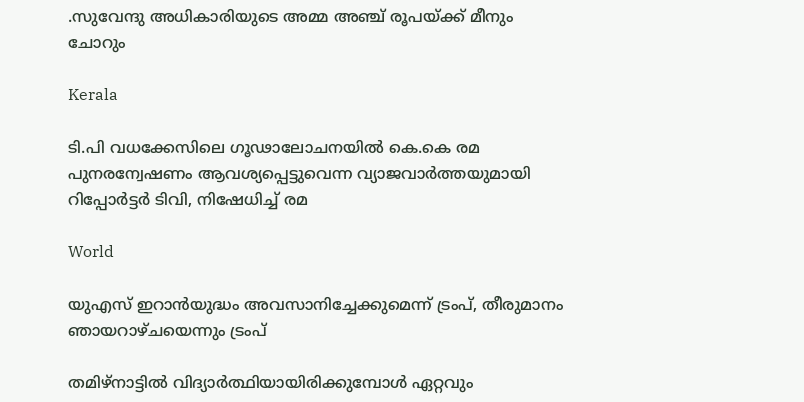.സുവേന്ദു അധികാരിയുടെ അമ്മ അഞ്ച് രൂപയ്‌ക്ക് മീനും ചോറും

Kerala

ടി.പി വധക്കേസിലെ ഗൂഢാലോചനയില്‍ കെ.കെ രമ പുനരന്വേഷണം ആവശ്യപ്പെട്ടുവെന്ന വ്യാജവാര്‍ത്തയുമായി റിപ്പോര്‍ട്ടര്‍ ടിവി, നിഷേധിച്ച് രമ

World

യുഎസ് ഇറാന്‍യുദ്ധം അവസാനിച്ചേക്കുമെന്ന് ട്രംപ്, തീരുമാനം ഞായറാഴ്ചയെന്നും ട്രംപ്

തമിഴ്നാട്ടില്‍ വിദ്യാര്‍ത്ഥിയായിരിക്കുമ്പോള്‍ ഏറ്റവും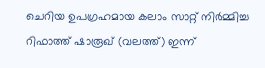ചെറിയ ഉപഗ്രഹമായ കലാം സാറ്റ് നിര്‍മ്മിച്ച റിഫാത്ത് ഷാരൂഖ് (വലത്ത്) ഇന്ന്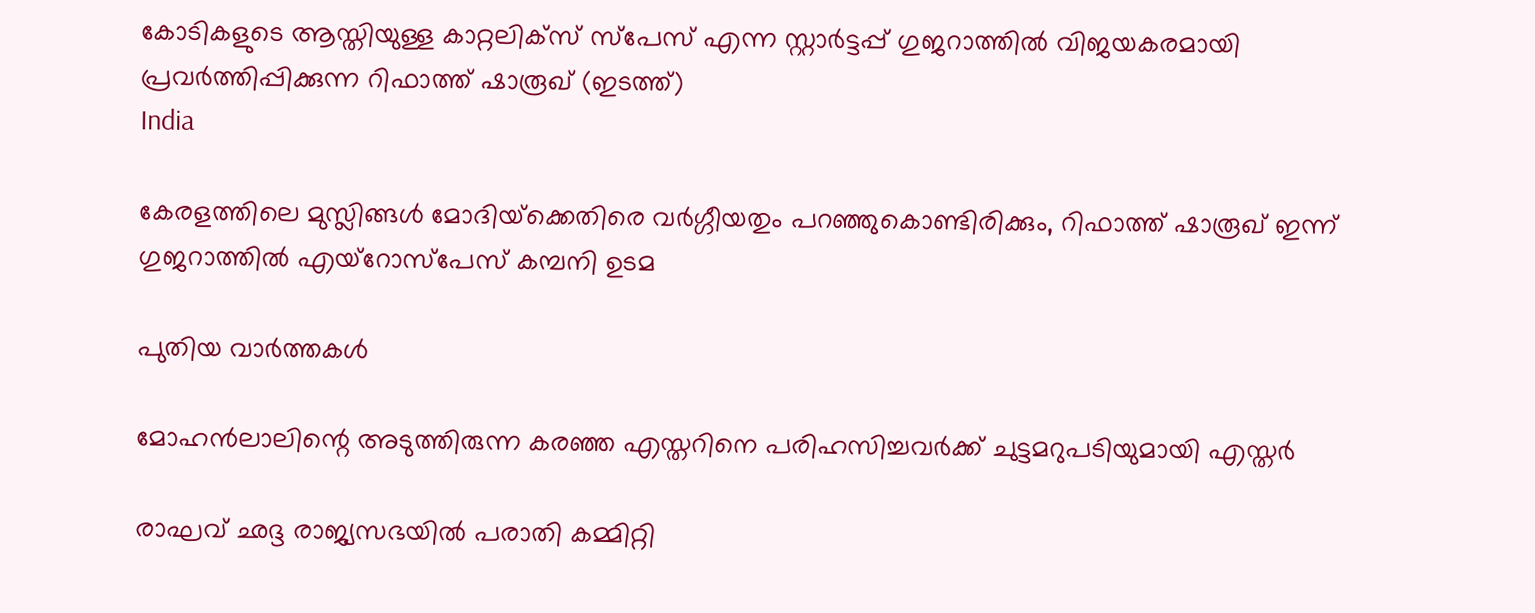കോടികളുടെ ആസ്തിയുള്ള കാറ്റലിക്സ് സ്പേസ് എന്ന സ്റ്റാര്‍ട്ടപ്പ് ഗുജറാത്തില്‍ വിജയകരമായി പ്രവര്‍ത്തിപ്പിക്കുന്ന റിഫാത്ത് ഷാരൂഖ് (ഇടത്ത്)
India

കേരളത്തിലെ മുസ്ലിങ്ങള്‍ മോദിയ്‌ക്കെതിരെ വര്‍ഗ്ഗീയതും പറഞ്ഞുകൊണ്ടിരിക്കും, റിഫാത്ത് ഷാരൂഖ് ഇന്ന് ഗുജറാത്തില്‍ എയ്റോസ്പേസ് കമ്പനി ഉടമ

പുതിയ വാര്‍ത്തകള്‍

മോഹന്‍ലാലിന്റെ അടുത്തിരുന്ന കരഞ്ഞ എസ്തറിനെ പരിഹസിച്ചവര്‍ക്ക് ചുട്ടമറുപടിയുമായി എസ്തര്‍

രാഘവ് ഛദ്ദ രാജ്യസഭയില്‍ പരാതി കമ്മിറ്റി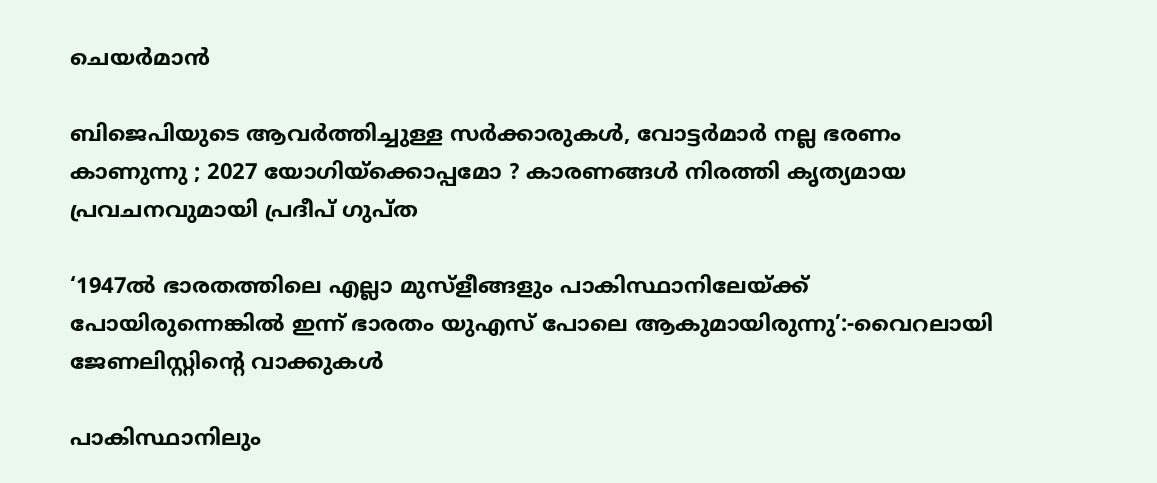ചെയര്‍മാന്‍

ബിജെപിയുടെ ആവർത്തിച്ചുള്ള സർക്കാരുകൾ, വോട്ടർമാർ നല്ല ഭരണം കാണുന്നു ; 2027 യോഗിയ്‌ക്കൊപ്പമോ ? കാരണങ്ങൾ നിരത്തി കൃത്യമായ പ്രവചനവുമായി പ്രദീപ് ഗുപ്ത

‘1947ൽ ഭാരതത്തിലെ എല്ലാ മുസ്ളീങ്ങളും പാകിസ്ഥാനിലേയ്‌ക്ക് പോയിരുന്നെങ്കില്‍ ഇന്ന് ഭാരതം യുഎസ് പോലെ ആകുമായിരുന്നു’:-വൈറലായി ജേണലിസ്റ്റിന്റെ വാക്കുകള്‍

പാകിസ്ഥാനിലും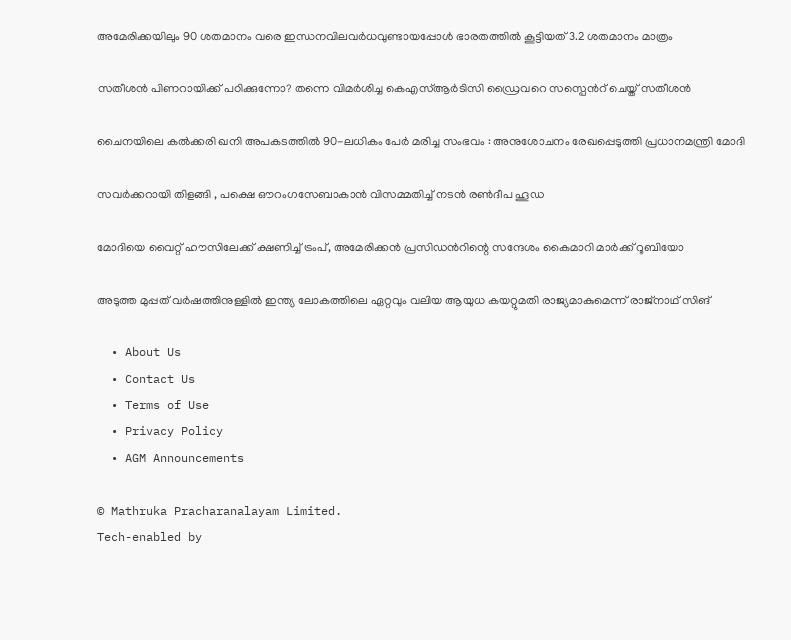അമേരിക്കയിലും 90 ശതമാനം വരെ ഇന്ധനവിലവര്‍ധവുണ്ടായപ്പോള്‍ ഭാരതത്തില്‍ കൂട്ടിയത് 3.2 ശതമാനം മാത്രം

സതീശന്‍ പിണറായിക്ക് പഠിക്കുന്നോ? തന്നെ വിമര്‍ശിച്ച കെഎസ്‍ആര്‍ടിസി ഡ്രൈവറെ സസ്പെന്‍റ് ചെയ്ത് സതീശന്‍

ചൈനയിലെ കൽക്കരി ഖനി അപകടത്തിൽ 90-ലധികം പേർ മരിച്ച സംഭവം : അനുശോചനം രേഖപ്പെടുത്തി പ്രധാനമന്ത്രി മോദി

സവർക്കറായി തിളങ്ങി , പക്ഷെ ഔറംഗസേബാകാൻ വിസമ്മതിച്ച് നടൻ രൺദീപ ഹൂഡ

മോദിയെ വൈറ്റ് ഹൗസിലേക്ക് ക്ഷണിച്ച് ട്രംപ്, അമേരിക്കന്‍ പ്രസിഡന്‍റിന്റെ സന്ദേശം കൈമാറി മാർക്ക് റൂബിയോ

അടുത്ത മുപ്പത് വർഷത്തിനുള്ളിൽ ഇന്ത്യ ലോകത്തിലെ ഏറ്റവും വലിയ ആയുധ കയറ്റുമതി രാജ്യമാകുമെന്ന് രാജ്നാഥ് സിങ്

  • About Us
  • Contact Us
  • Terms of Use
  • Privacy Policy
  • AGM Announcements

© Mathruka Pracharanalayam Limited.
Tech-enabled by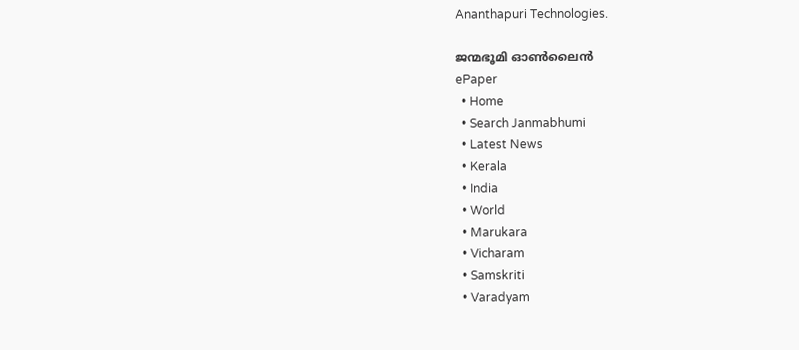Ananthapuri Technologies.

ജന്മഭൂമി ഓണ്‍ലൈന്‍
ePaper
  • Home
  • Search Janmabhumi
  • Latest News
  • Kerala
  • India
  • World
  • Marukara
  • Vicharam
  • Samskriti
  • Varadyam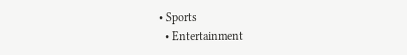• Sports
  • Entertainment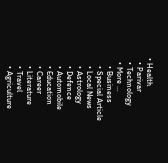• Health
  • Parivar
  • Technology
  • More …
    • Business
    • Special Article
    • Local News
    • Astrology
    • Defence
    • Automobile
    • Education
    • Career
    • Literature
    • Travel
    • Agriculture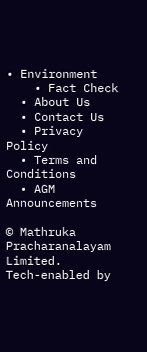• Environment
    • Fact Check
  • About Us
  • Contact Us
  • Privacy Policy
  • Terms and Conditions
  • AGM Announcements

© Mathruka Pracharanalayam Limited.
Tech-enabled by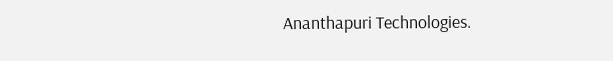Ananthapuri Technologies.